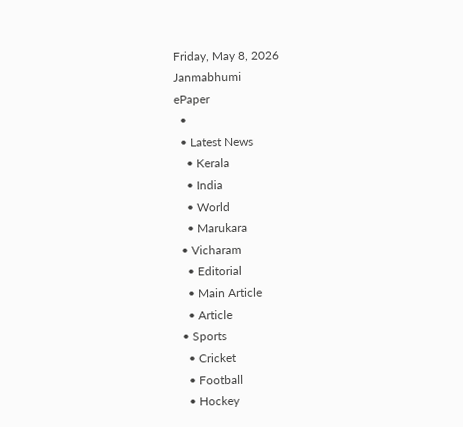Friday, May 8, 2026
Janmabhumi
ePaper
  •
  • Latest News
    • Kerala
    • India
    • World
    • Marukara
  • Vicharam
    • Editorial
    • Main Article
    • Article
  • Sports
    • Cricket
    • Football
    • Hockey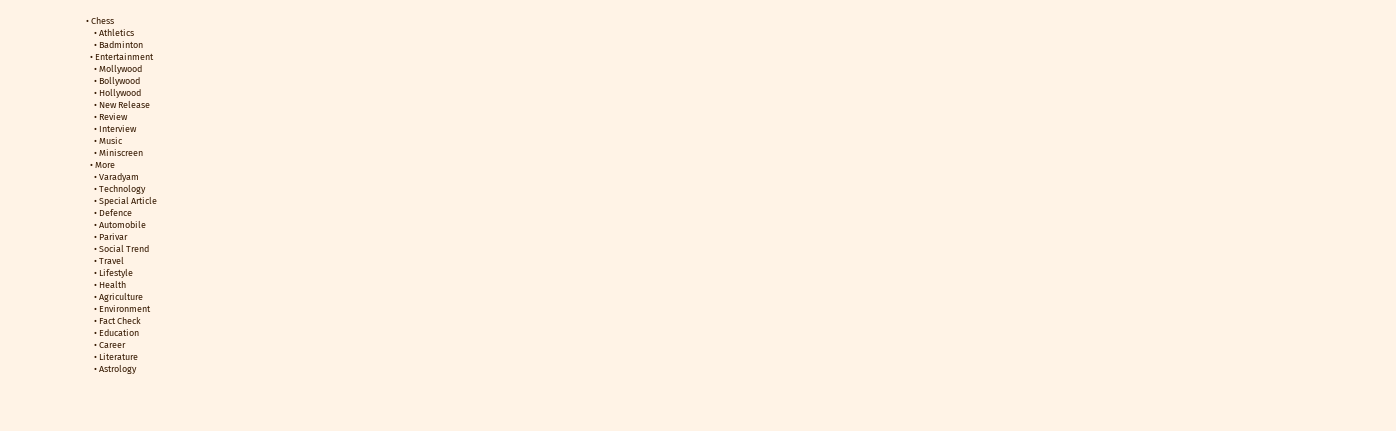• Chess
    • Athletics
    • Badminton
  • Entertainment
    • Mollywood
    • Bollywood
    • Hollywood
    • New Release
    • Review
    • Interview
    • Music
    • Miniscreen
  • More
    • Varadyam
    • Technology
    • Special Article
    • Defence
    • Automobile
    • Parivar
    • Social Trend
    • Travel
    • Lifestyle
    • Health
    • Agriculture
    • Environment
    • Fact Check
    • Education
    • Career
    • Literature
    • Astrology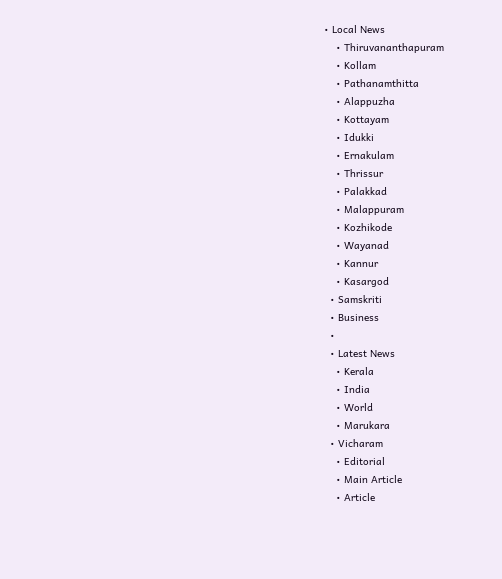• Local News
    • Thiruvananthapuram
    • Kollam
    • Pathanamthitta
    • Alappuzha
    • Kottayam
    • Idukki
    • Ernakulam
    • Thrissur
    • Palakkad
    • Malappuram
    • Kozhikode
    • Wayanad
    • Kannur
    • Kasargod
  • Samskriti
  • Business
  •
  • Latest News
    • Kerala
    • India
    • World
    • Marukara
  • Vicharam
    • Editorial
    • Main Article
    • Article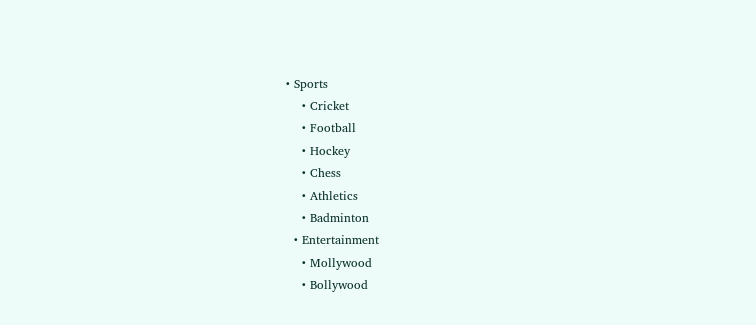• Sports
    • Cricket
    • Football
    • Hockey
    • Chess
    • Athletics
    • Badminton
  • Entertainment
    • Mollywood
    • Bollywood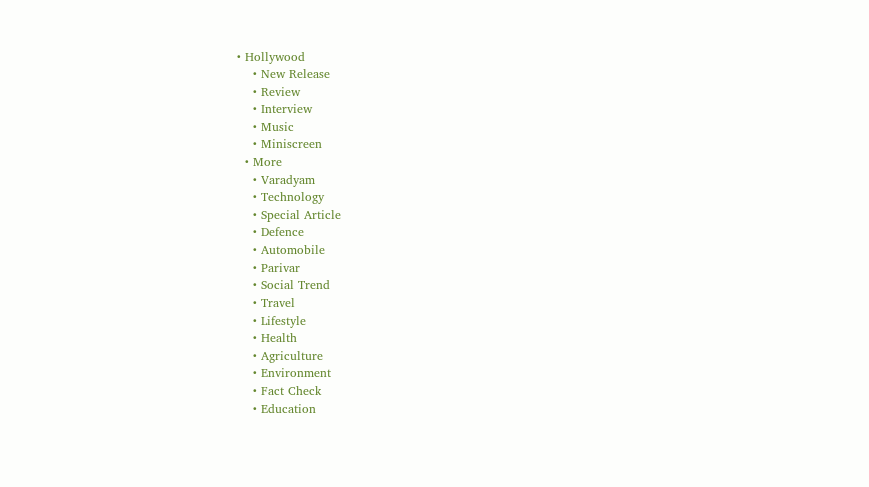• Hollywood
    • New Release
    • Review
    • Interview
    • Music
    • Miniscreen
  • More
    • Varadyam
    • Technology
    • Special Article
    • Defence
    • Automobile
    • Parivar
    • Social Trend
    • Travel
    • Lifestyle
    • Health
    • Agriculture
    • Environment
    • Fact Check
    • Education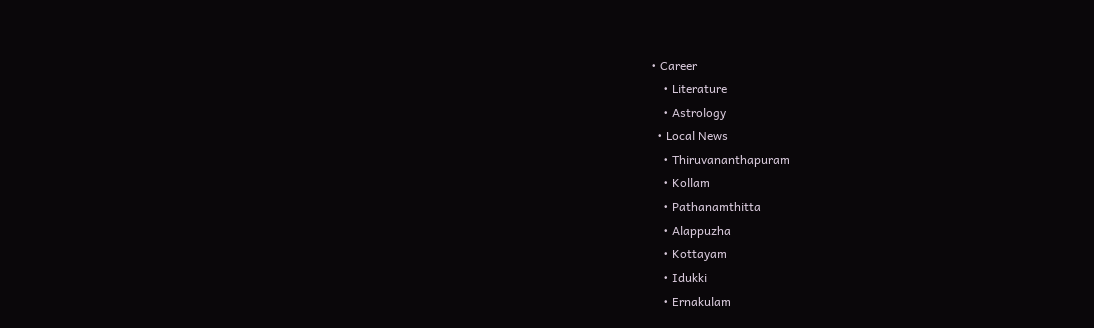• Career
    • Literature
    • Astrology
  • Local News
    • Thiruvananthapuram
    • Kollam
    • Pathanamthitta
    • Alappuzha
    • Kottayam
    • Idukki
    • Ernakulam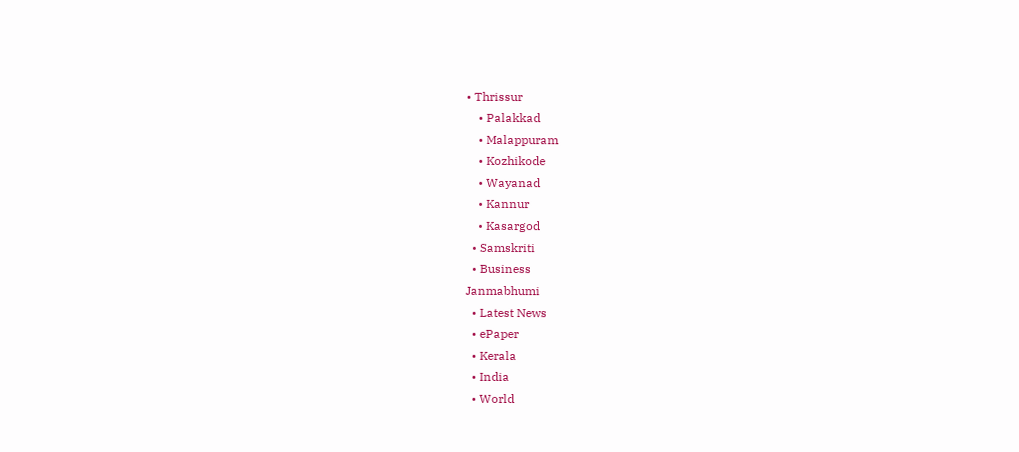• Thrissur
    • Palakkad
    • Malappuram
    • Kozhikode
    • Wayanad
    • Kannur
    • Kasargod
  • Samskriti
  • Business
Janmabhumi
  • Latest News
  • ePaper
  • Kerala
  • India
  • World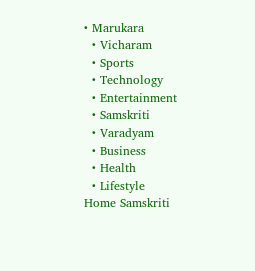• Marukara
  • Vicharam
  • Sports
  • Technology
  • Entertainment
  • Samskriti
  • Varadyam
  • Business
  • Health
  • Lifestyle
Home Samskriti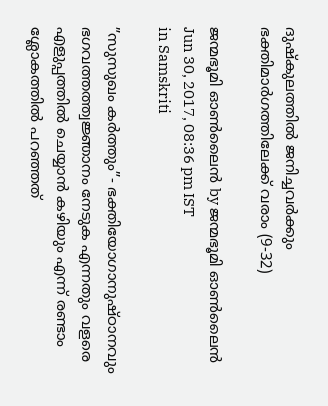ദുഷ്‌കുലത്തില്‍ ജനിച്ചവര്‍ക്കും ഭക്തിമാര്‍ഗത്തിലേക്ക് വരാം (9-32)

ജന്മഭൂമി ഓണ്‍ലൈന്‍ by ജന്മഭൂമി ഓണ്‍ലൈന്‍
Jun 30, 2017, 08:36 pm IST
in Samskriti

”സുസുഖം കര്‍ത്തും”- ഭക്തിയോഗാനുഷ്ഠാനവും ഭഗവത്തത്ത്വജ്ഞാനം നേടുക എന്നതും വളരെ എളുപ്പത്തില്‍ ചെയ്യാന്‍ കഴിയും എന്ന് രണ്ടാം ശ്ലോകത്തില്‍ പറഞ്ഞത്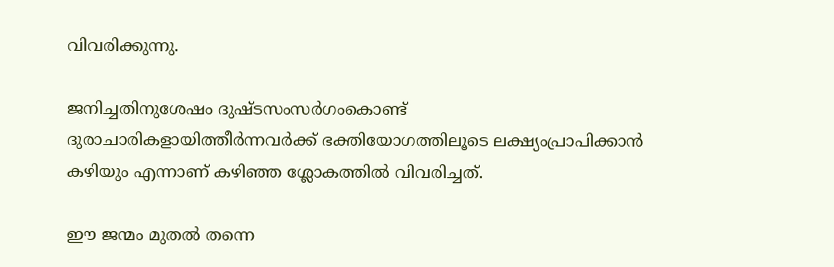വിവരിക്കുന്നു.

ജനിച്ചതിനുശേഷം ദുഷ്ടസംസര്‍ഗംകൊണ്ട് ദുരാചാരികളായിത്തീര്‍ന്നവര്‍ക്ക് ഭക്തിയോഗത്തിലൂടെ ലക്ഷ്യംപ്രാപിക്കാന്‍ കഴിയും എന്നാണ് കഴിഞ്ഞ ശ്ലോകത്തില്‍ വിവരിച്ചത്.

ഈ ജന്മം മുതല്‍ തന്നെ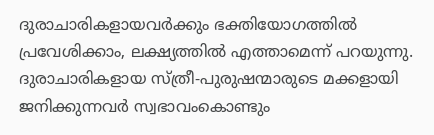ദുരാചാരികളായവര്‍ക്കും ഭക്തിയോഗത്തില്‍ പ്രവേശിക്കാം, ലക്ഷ്യത്തില്‍ എത്താമെന്ന് പറയുന്നു. ദുരാചാരികളായ സ്ത്രീ-പുരുഷന്മാരുടെ മക്കളായി ജനിക്കുന്നവര്‍ സ്വഭാവംകൊണ്ടും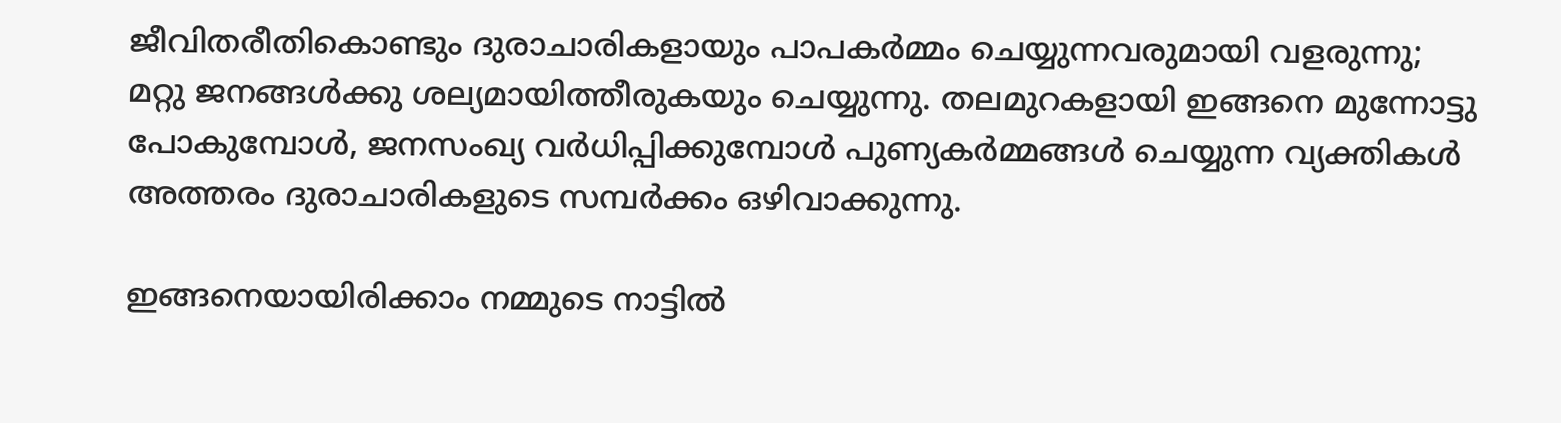ജീവിതരീതികൊണ്ടും ദുരാചാരികളായും പാപകര്‍മ്മം ചെയ്യുന്നവരുമായി വളരുന്നു; മറ്റു ജനങ്ങള്‍ക്കു ശല്യമായിത്തീരുകയും ചെയ്യുന്നു. തലമുറകളായി ഇങ്ങനെ മുന്നോട്ടു പോകുമ്പോള്‍, ജനസംഖ്യ വര്‍ധിപ്പിക്കുമ്പോള്‍ പുണ്യകര്‍മ്മങ്ങള്‍ ചെയ്യുന്ന വ്യക്തികള്‍ അത്തരം ദുരാചാരികളുടെ സമ്പര്‍ക്കം ഒഴിവാക്കുന്നു.

ഇങ്ങനെയായിരിക്കാം നമ്മുടെ നാട്ടില്‍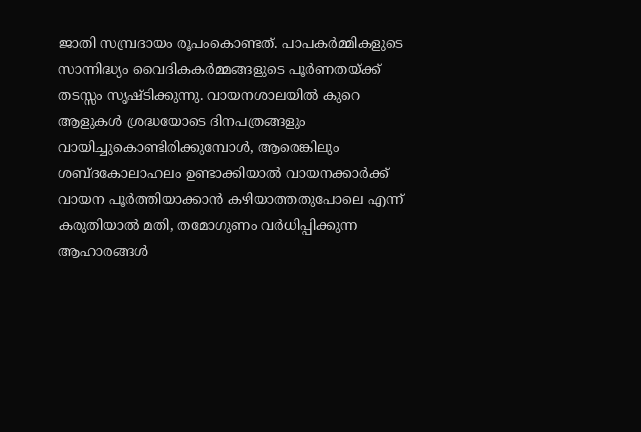ജാതി സമ്പ്രദായം രൂപംകൊണ്ടത്. പാപകര്‍മ്മികളുടെ സാന്നിദ്ധ്യം വൈദികകര്‍മ്മങ്ങളുടെ പൂര്‍ണതയ്‌ക്ക് തടസ്സം സൃഷ്ടിക്കുന്നു. വായനശാലയില്‍ കുറെ ആളുകള്‍ ശ്രദ്ധയോടെ ദിനപത്രങ്ങളും വായിച്ചുകൊണ്ടിരിക്കുമ്പോള്‍, ആരെങ്കിലും ശബ്ദകോലാഹലം ഉണ്ടാക്കിയാല്‍ വായനക്കാര്‍ക്ക് വായന പൂര്‍ത്തിയാക്കാന്‍ കഴിയാത്തതുപോലെ എന്ന് കരുതിയാല്‍ മതി, തമോഗുണം വര്‍ധിപ്പിക്കുന്ന ആഹാരങ്ങള്‍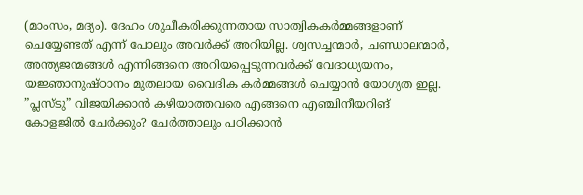(മാംസം, മദ്യം). ദേഹം ശുചീകരിക്കുന്നതായ സാത്വികകര്‍മ്മങ്ങളാണ് ചെയ്യേണ്ടത് എന്ന് പോലും അവര്‍ക്ക് അറിയില്ല. ശ്വസച്ചന്മാര്‍, ചണ്ഡാലന്മാര്‍, അന്ത്യജന്മങ്ങള്‍ എന്നിങ്ങനെ അറിയപ്പെടുന്നവര്‍ക്ക് വേദാധ്യയനം, യജ്ഞാനുഷ്ഠാനം മുതലായ വൈദിക കര്‍മ്മങ്ങള്‍ ചെയ്യാന്‍ യോഗ്യത ഇല്ല. ”പ്ലസ്ടു” വിജയിക്കാന്‍ കഴിയാത്തവരെ എങ്ങനെ എഞ്ചിനീയറിങ് കോളജില്‍ ചേര്‍ക്കും? ചേര്‍ത്താലും പഠിക്കാന്‍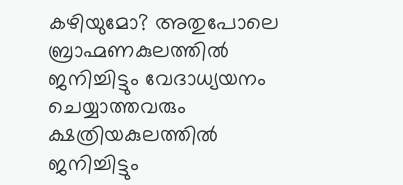കഴിയുമോ? അതുപോലെ ബ്രാഹ്മണകുലത്തില്‍ ജനിച്ചിട്ടും വേദാധ്യയനം ചെയ്യാത്തവരും ക്ഷത്രിയകുലത്തില്‍ ജനിച്ചിട്ടും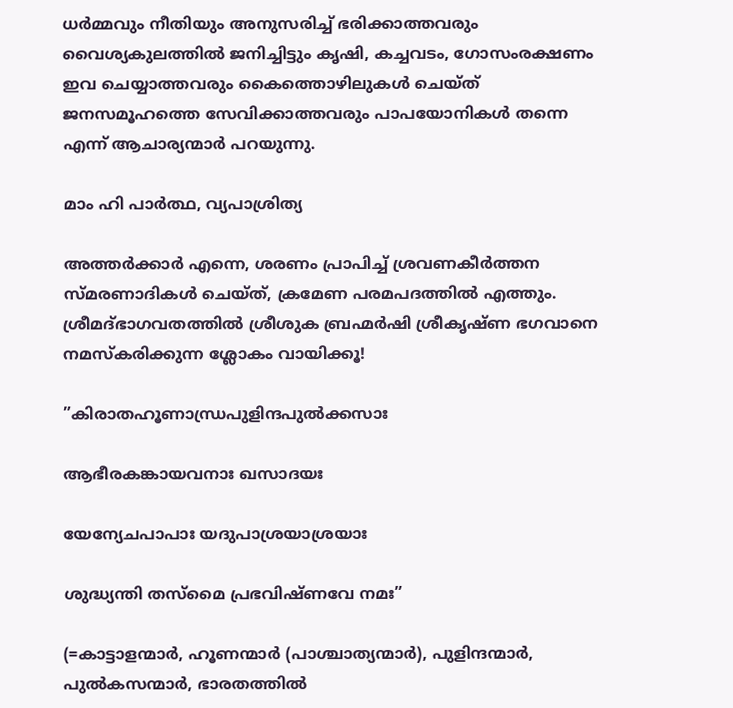ധര്‍മ്മവും നീതിയും അനുസരിച്ച് ഭരിക്കാത്തവരും വൈശ്യകുലത്തില്‍ ജനിച്ചിട്ടും കൃഷി, കച്ചവടം, ഗോസംരക്ഷണം ഇവ ചെയ്യാത്തവരും കൈത്തൊഴിലുകള്‍ ചെയ്ത് ജനസമൂഹത്തെ സേവിക്കാത്തവരും പാപയോനികള്‍ തന്നെ എന്ന് ആചാര്യന്മാര്‍ പറയുന്നു.

മാം ഹി പാര്‍ത്ഥ, വ്യപാശ്രിത്യ

അത്തര്‍ക്കാര്‍ എന്നെ, ശരണം പ്രാപിച്ച് ശ്രവണകീര്‍ത്തന സ്മരണാദികള്‍ ചെയ്ത്, ക്രമേണ പരമപദത്തില്‍ എത്തും. ശ്രീമദ്ഭാഗവതത്തില്‍ ശ്രീശുക ബ്രഹ്മര്‍ഷി ശ്രീകൃഷ്ണ ഭഗവാനെ നമസ്‌കരിക്കുന്ന ശ്ലോകം വായിക്കൂ!

”കിരാതഹൂണാന്ധ്രപുളിന്ദപുല്‍ക്കസാഃ

ആഭീരകങ്കായവനാഃ ഖസാദയഃ

യേന്യേചപാപാഃ യദുപാശ്രയാശ്രയാഃ

ശുദ്ധ്യന്തി തസ്‌മൈ പ്രഭവിഷ്ണവേ നമഃ”

(=കാട്ടാളന്മാര്‍, ഹൂണന്മാര്‍ (പാശ്ചാത്യന്മാര്‍), പുളിന്ദന്മാര്‍, പുല്‍കസന്മാര്‍, ഭാരതത്തില്‍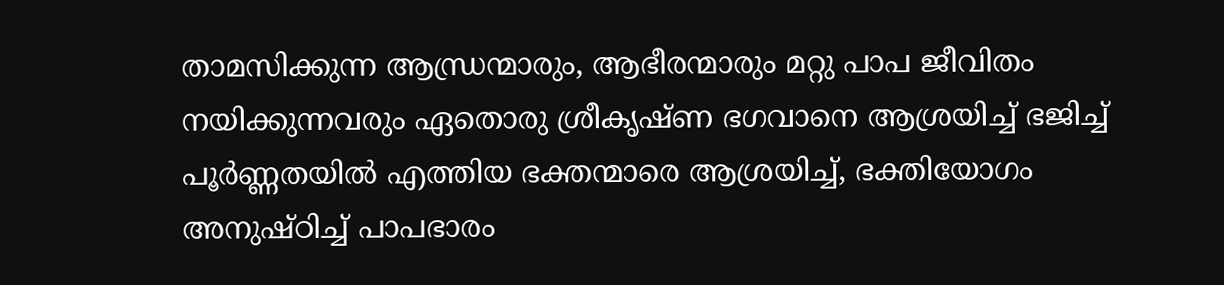താമസിക്കുന്ന ആന്ധ്രന്മാരും, ആഭീരന്മാരും മറ്റു പാപ ജീവിതം നയിക്കുന്നവരും ഏതൊരു ശ്രീകൃഷ്ണ ഭഗവാനെ ആശ്രയിച്ച് ഭജിച്ച് പൂര്‍ണ്ണതയില്‍ എത്തിയ ഭക്തന്മാരെ ആശ്രയിച്ച്, ഭക്തിയോഗം അനുഷ്ഠിച്ച് പാപഭാരം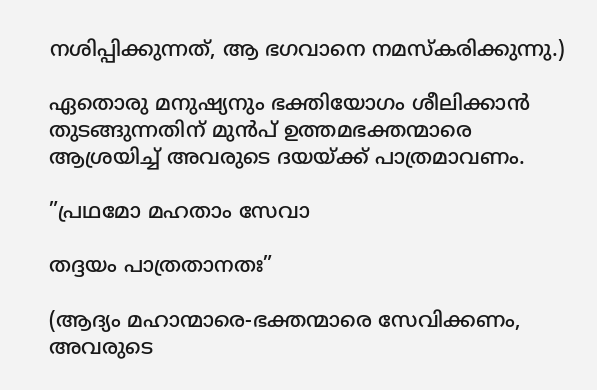നശിപ്പിക്കുന്നത്, ആ ഭഗവാനെ നമസ്‌കരിക്കുന്നു.)

ഏതൊരു മനുഷ്യനും ഭക്തിയോഗം ശീലിക്കാന്‍ തുടങ്ങുന്നതിന് മുന്‍പ് ഉത്തമഭക്തന്മാരെ ആശ്രയിച്ച് അവരുടെ ദയയ്‌ക്ക് പാത്രമാവണം.

”പ്രഥമോ മഹതാം സേവാ

തദ്ദയം പാത്രതാനതഃ”

(ആദ്യം മഹാന്മാരെ-ഭക്തന്മാരെ സേവിക്കണം, അവരുടെ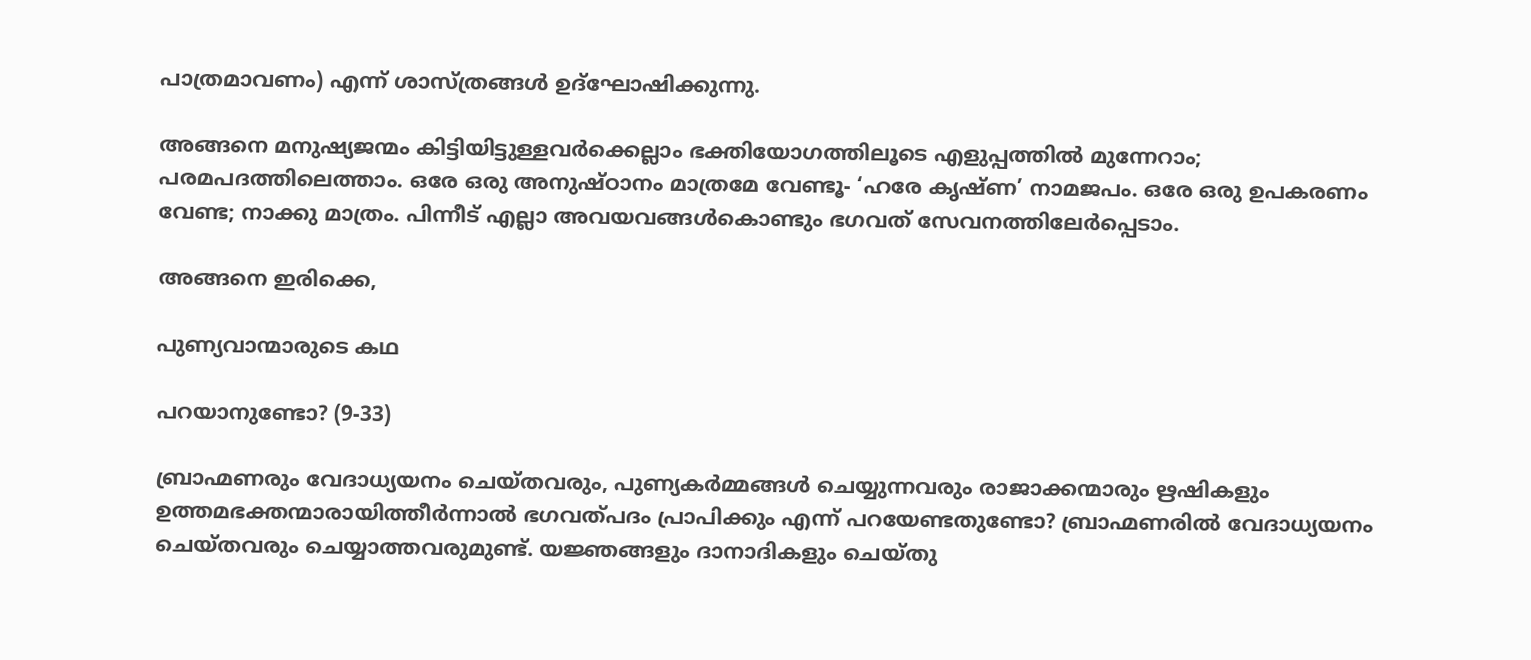പാത്രമാവണം) എന്ന് ശാസ്ത്രങ്ങള്‍ ഉദ്‌ഘോഷിക്കുന്നു.

അങ്ങനെ മനുഷ്യജന്മം കിട്ടിയിട്ടുള്ളവര്‍ക്കെല്ലാം ഭക്തിയോഗത്തിലൂടെ എളുപ്പത്തില്‍ മുന്നേറാം; പരമപദത്തിലെത്താം. ഒരേ ഒരു അനുഷ്ഠാനം മാത്രമേ വേണ്ടൂ- ‘ഹരേ കൃഷ്ണ’ നാമജപം. ഒരേ ഒരു ഉപകരണം വേണ്ട; നാക്കു മാത്രം. പിന്നീട് എല്ലാ അവയവങ്ങള്‍കൊണ്ടും ഭഗവത് സേവനത്തിലേര്‍പ്പെടാം.

അങ്ങനെ ഇരിക്കെ,

പുണ്യവാന്മാരുടെ കഥ

പറയാനുണ്ടോ? (9-33)

ബ്രാഹ്മണരും വേദാധ്യയനം ചെയ്തവരും, പുണ്യകര്‍മ്മങ്ങള്‍ ചെയ്യുന്നവരും രാജാക്കന്മാരും ഋഷികളും ഉത്തമഭക്തന്മാരായിത്തീര്‍ന്നാല്‍ ഭഗവത്പദം പ്രാപിക്കും എന്ന് പറയേണ്ടതുണ്ടോ? ബ്രാഹ്മണരില്‍ വേദാധ്യയനം ചെയ്തവരും ചെയ്യാത്തവരുമുണ്ട്. യജ്ഞങ്ങളും ദാനാദികളും ചെയ്തു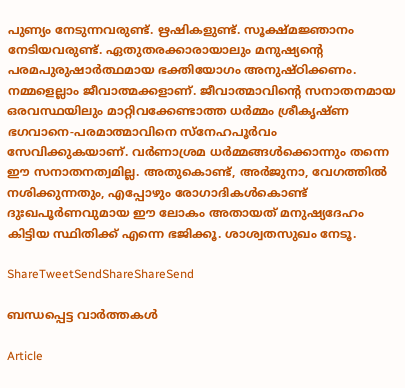പുണ്യം നേടുന്നവരുണ്ട്. ഋഷികളുണ്ട്. സൂക്ഷ്മജ്ഞാനം നേടിയവരുണ്ട്. ഏതുതരക്കാരായാലും മനുഷ്യന്റെ പരമപുരുഷാര്‍ത്ഥമായ ഭക്തിയോഗം അനുഷ്ഠിക്കണം. നമ്മളെല്ലാം ജീവാത്മക്കളാണ്. ജീവാത്മാവിന്റെ സനാതനമായ ഒരവസ്ഥയിലും മാറ്റിവക്കേണ്ടാത്ത ധര്‍മ്മം ശ്രീകൃഷ്ണ ഭഗവാനെ-പരമാത്മാവിനെ സ്‌നേഹപൂര്‍വം സേവിക്കുകയാണ്. വര്‍ണാശ്രമ ധര്‍മ്മങ്ങള്‍ക്കൊന്നും തന്നെ ഈ സനാതനത്വമില്ല. അതുകൊണ്ട്, അര്‍ജുനാ, വേഗത്തില്‍ നശിക്കുന്നതും, എപ്പോഴും രോഗാദികള്‍കൊണ്ട് ദുഃഖപൂര്‍ണവുമായ ഈ ലോകം അതായത് മനുഷ്യദേഹം കിട്ടിയ സ്ഥിതിക്ക് എന്നെ ഭജിക്കൂ. ശാശ്വതസുഖം നേടൂ.

ShareTweetSendShareShareSend

ബന്ധപ്പെട്ട വാര്‍ത്തകള്‍

Article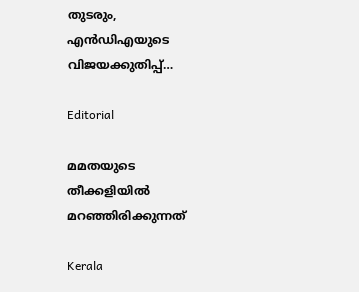തുടരും, എന്‍ഡിഎയുടെ വിജയക്കുതിപ്പ്…

Editorial

മമതയുടെ തീക്കളിയില്‍ മറഞ്ഞിരിക്കുന്നത്

Kerala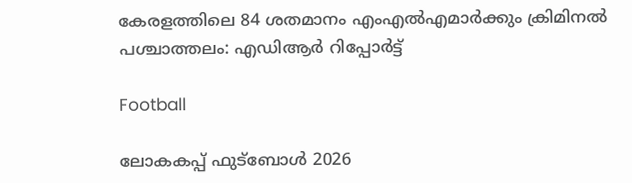കേരളത്തിലെ 84 ശതമാനം എംഎൽഎമാർക്കും ക്രിമിനൽ പശ്ചാത്തലം: എഡിആർ റിപ്പോർട്ട്

Football

ലോകകപ്പ് ഫുട്‌ബോള്‍ 2026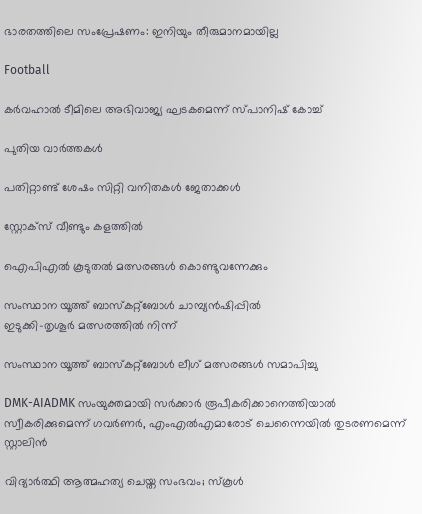ഭാരതത്തിലെ സംപ്രേഷണം: ഇനിയും തീരുമാനമായില്ല

Football

കര്‍വഹാല്‍ ടീമിലെ അഭിവാജ്യ ഘടകമെന്ന് സ്പാനിഷ് കോച്ച്

പുതിയ വാര്‍ത്തകള്‍

പതിറ്റാണ്ട് ശേഷം സിറ്റി വനിതകള്‍ ജേതാക്കള്‍

സ്റ്റോക്‌സ് വീണ്ടും കളത്തില്‍

ഐപിഎല്‍ കൂടുതല്‍ മത്സരങ്ങള്‍ കൊണ്ടുവന്നേക്കും

സംസ്ഥാന യൂത്ത് ബാസ്‌കറ്റ്‌ബോള്‍ ചാമ്പ്യന്‍ഷിപ്പില്‍
ഇടുക്കി-തൃശൂര്‍ മത്സരത്തില്‍ നിന്ന്‌

സംസ്ഥാന യൂത്ത് ബാസ്‌കറ്റ്‌ബോള്‍ ലീഗ് മത്സരങ്ങള്‍ സമാപിച്ചു

DMK-AIADMK സംയുക്തമായി സർക്കാർ രൂപീകരിക്കാനെത്തിയാൽ സ്വീകരിക്കുമെന്ന് ഗവർണർ, എംഎൽഎമാരോട് ചെന്നൈയിൽ തുടരണമെന്ന് സ്റ്റാലിൻ

വിദ്യാര്‍ത്ഥി ആത്മഹത്യ ചെയ്ത സംഭവം; സ്‌കൂള്‍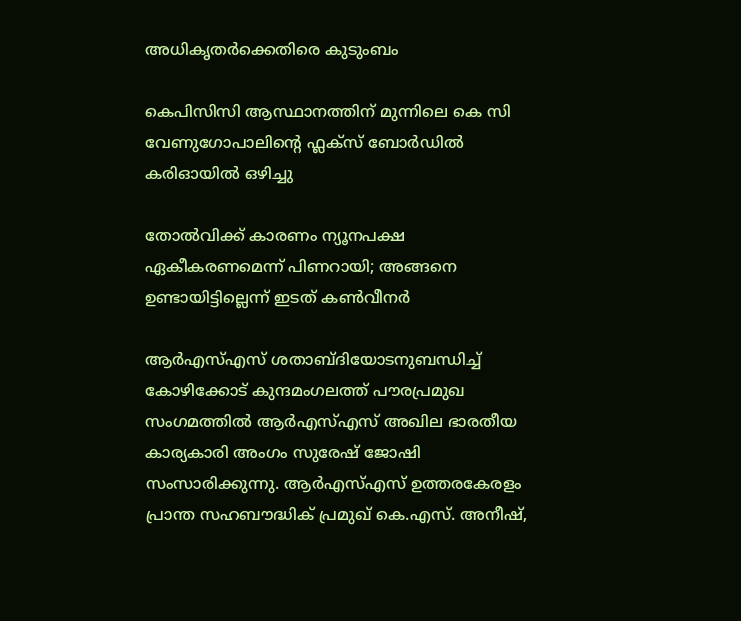അധികൃതര്‍ക്കെതിരെ കുടുംബം

കെപിസിസി ആസ്ഥാനത്തിന് മുന്നിലെ കെ സി വേണുഗോപാലിന്റെ ഫ്ലക്സ് ബോർഡിൽ കരിഓയിൽ ഒഴിച്ചു

തോല്‍വിക്ക് കാരണം ന്യൂനപക്ഷ ഏകീകരണമെന്ന് പിണറായി; അങ്ങനെ ഉണ്ടായിട്ടില്ലെന്ന് ഇടത് കണ്‍വീനര്‍

ആര്‍എസ്എസ് ശതാബ്ദിയോടനുബന്ധിച്ച് കോഴിക്കോട് കുന്ദമംഗലത്ത് പൗരപ്രമുഖ സംഗമത്തില്‍ ആര്‍എസ്എസ് അഖില ഭാരതീയ കാര്യകാരി അംഗം സുരേഷ് ജോഷി സംസാരിക്കുന്നു. ആര്‍എസ്എസ് ഉത്തരകേരളം പ്രാന്ത സഹബൗദ്ധിക് പ്രമുഖ് കെ.എസ്. അനീഷ്,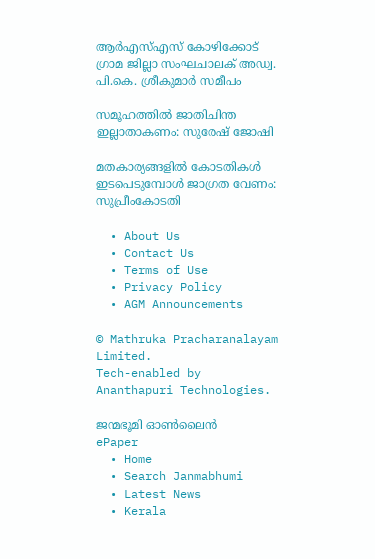ആര്‍എസ്എസ് കോഴിക്കോട് ഗ്രാമ ജില്ലാ സംഘചാലക് അഡ്വ. പി.കെ. ശ്രീകുമാര്‍ സമീപം

സമൂഹത്തില്‍ ജാതിചിന്ത ഇല്ലാതാകണം: സുരേഷ് ജോഷി

മതകാര്യങ്ങളില്‍ കോടതികള്‍ ഇടപെടുമ്പോള്‍ ജാഗ്രത വേണം: സുപ്രീംകോടതി

  • About Us
  • Contact Us
  • Terms of Use
  • Privacy Policy
  • AGM Announcements

© Mathruka Pracharanalayam Limited.
Tech-enabled by Ananthapuri Technologies.

ജന്മഭൂമി ഓണ്‍ലൈന്‍
ePaper
  • Home
  • Search Janmabhumi
  • Latest News
  • Kerala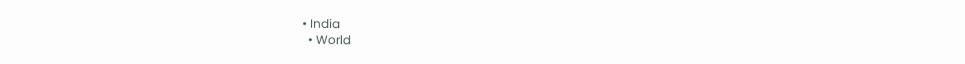• India
  • World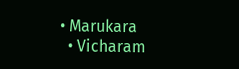• Marukara
  • Vicharam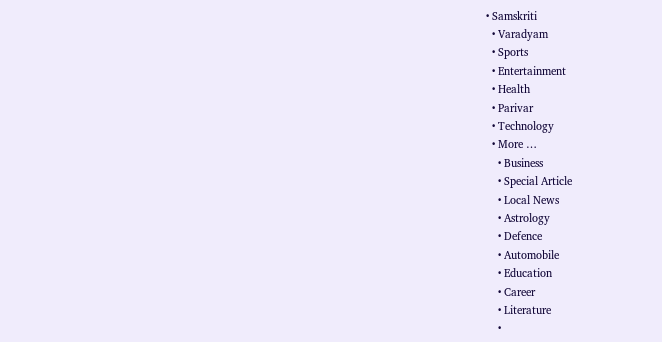• Samskriti
  • Varadyam
  • Sports
  • Entertainment
  • Health
  • Parivar
  • Technology
  • More …
    • Business
    • Special Article
    • Local News
    • Astrology
    • Defence
    • Automobile
    • Education
    • Career
    • Literature
    •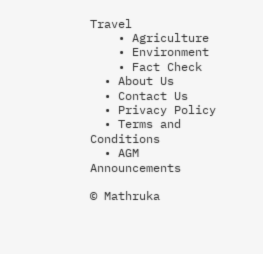Travel
    • Agriculture
    • Environment
    • Fact Check
  • About Us
  • Contact Us
  • Privacy Policy
  • Terms and Conditions
  • AGM Announcements

© Mathruka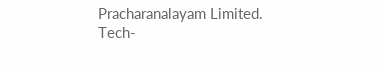Pracharanalayam Limited.
Tech-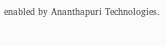enabled by Ananthapuri Technologies.